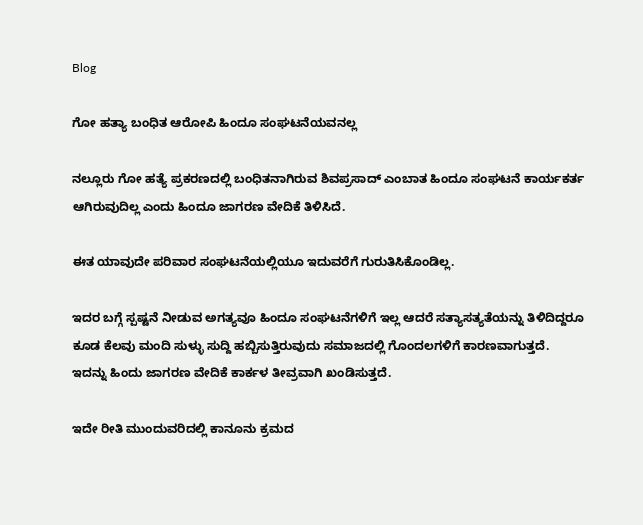Blog

ಗೋ ಹತ್ಯಾ ಬಂಧಿತ ಆರೋಪಿ ಹಿಂದೂ ಸಂಘಟನೆಯವನಲ್ಲ

ನಲ್ಲೂರು ಗೋ ಹತ್ಯೆ ಪ್ರಕರಣದಲ್ಲಿ ಬಂಧಿತನಾಗಿರುವ ಶಿವಪ್ರಸಾದ್ ಎಂಬಾತ ಹಿಂದೂ ಸಂಘಟನೆ ಕಾರ್ಯಕರ್ತ ಆಗಿರುವುದಿಲ್ಲ ಎಂದು ಹಿಂದೂ ಜಾಗರಣ ವೇದಿಕೆ ತಿಳಿಸಿದೆ.

ಈತ ಯಾವುದೇ ಪರಿವಾರ ಸಂಘಟನೆಯಲ್ಲಿಯೂ ಇದುವರೆಗೆ ಗುರುತಿಸಿಕೊಂಡಿಲ್ಲ.

ಇದರ ಬಗ್ಗೆ ಸ್ಪಷ್ಟನೆ ನೀಡುವ ಅಗತ್ಯವೂ ಹಿಂದೂ ಸಂಘಟನೆಗಳಿಗೆ ಇಲ್ಲ ಆದರೆ ಸತ್ಯಾಸತ್ಯತೆಯನ್ನು ತಿಳಿದಿದ್ದರೂ ಕೂಡ ಕೆಲವು ಮಂದಿ ಸುಳ್ಳು ಸುದ್ದಿ ಹಬ್ಬಿಸುತ್ತಿರುವುದು ಸಮಾಜದಲ್ಲಿ ಗೊಂದಲಗಳಿಗೆ ಕಾರಣವಾಗುತ್ತದೆ.
ಇದನ್ನು ಹಿಂದು ಜಾಗರಣ ವೇದಿಕೆ ಕಾರ್ಕಳ ತೀವ್ರವಾಗಿ ಖಂಡಿಸುತ್ತದೆ.

ಇದೇ ರೀತಿ ಮುಂದುವರಿದಲ್ಲಿ ಕಾನೂನು ಕ್ರಮದ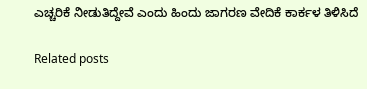ಎಚ್ಚರಿಕೆ ನೀಡುತಿದ್ದೇವೆ ಎಂದು ಹಿಂದು ಜಾಗರಣ ವೇದಿಕೆ ಕಾರ್ಕಳ ತಿಳಿಸಿದೆ

Related posts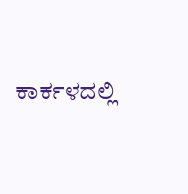ಕಾರ್ಕಳದಲ್ಲಿ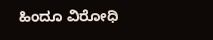ಹಿಂದೂ ವಿರೋಧಿ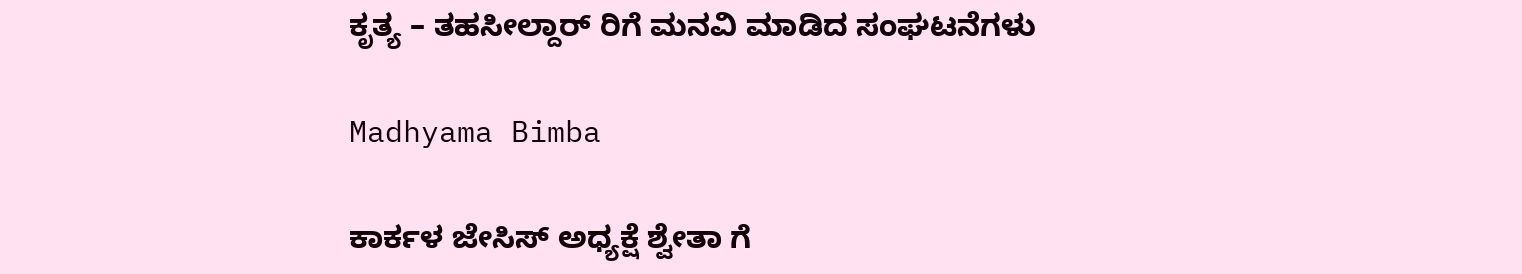ಕೃತ್ಯ – ತಹಸೀಲ್ದಾರ್ ರಿಗೆ ಮನವಿ ಮಾಡಿದ ಸಂಘಟನೆಗಳು

Madhyama Bimba

ಕಾರ್ಕಳ ಜೇಸಿಸ್ ಅಧ್ಯಕ್ಷೆ ಶ್ವೇತಾ ಗೆ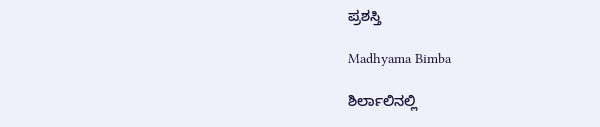ಪ್ರಶಸ್ತಿ

Madhyama Bimba

ಶಿರ್ಲಾಲಿನಲ್ಲಿ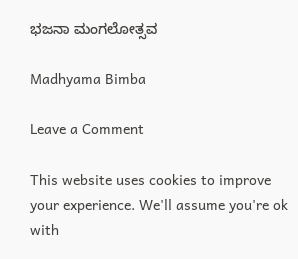ಭಜನಾ ಮಂಗಲೋತ್ಸವ

Madhyama Bimba

Leave a Comment

This website uses cookies to improve your experience. We'll assume you're ok with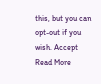this, but you can opt-out if you wish. Accept Read More